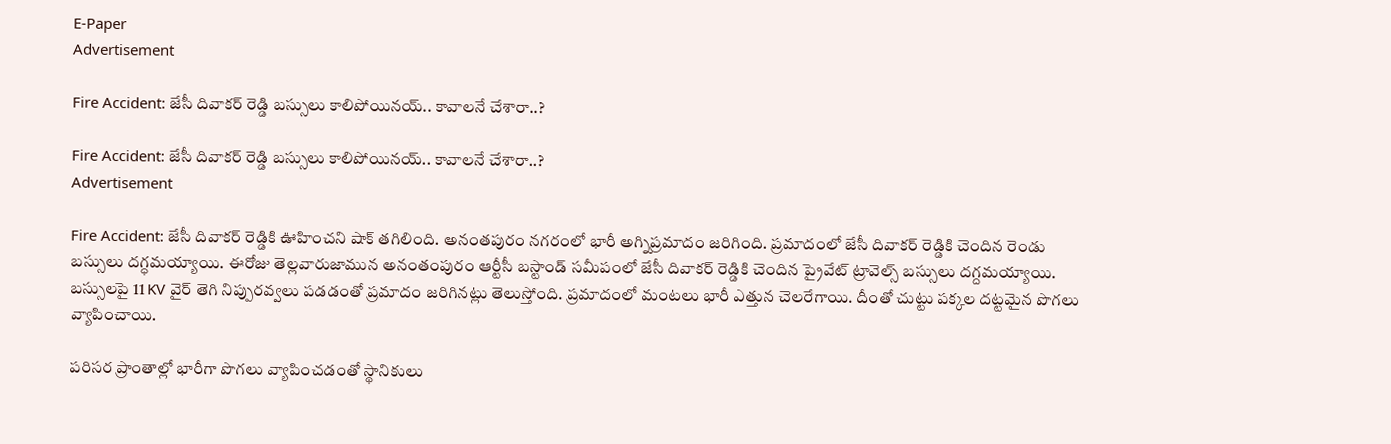E-Paper
Advertisement

Fire Accident: జేసీ దివాకర్ రెడ్డి బస్సులు కాలిపోయినయ్.. కావాలనే చేశారా..?

Fire Accident: జేసీ దివాకర్ రెడ్డి బస్సులు కాలిపోయినయ్.. కావాలనే చేశారా..?
Advertisement

Fire Accident: జేసీ దివాకర్ రెడ్డికి ఊహించని షాక్‌ తగిలింది. అనంతపురం నగరంలో భారీ అగ్నిప్రమాదం జరిగింది. ప్రమాదంలో జేసీ దివాకర్ రెడ్డికి చెందిన రెండు బస్సులు దగ్ధమయ్యాయి. ఈరోజు తెల్లవారుజామున అనంతంపురం ఆర్టీసీ బస్టాండ్ సమీపంలో జేసీ దివాకర్ రెడ్డికి చెందిన ప్రైవేట్ ట్రావెల్స్ బస్సులు దగ్దమయ్యాయి. బస్సులపై 11 KV వైర్ తెగి నిప్పురవ్వలు పడడంతో ప్రమాదం జరిగినట్లు తెలుస్తోంది. ప్రమాదంలో మంటలు భారీ ఎత్తున చెలరేగాయి. దీంతో చుట్టు పక్కల దట్టమైన పొగలు వ్యాపించాయి.

పరిసర ప్రాంతాల్లో భారీగా పొగలు వ్యాపించడంతో స్థానికులు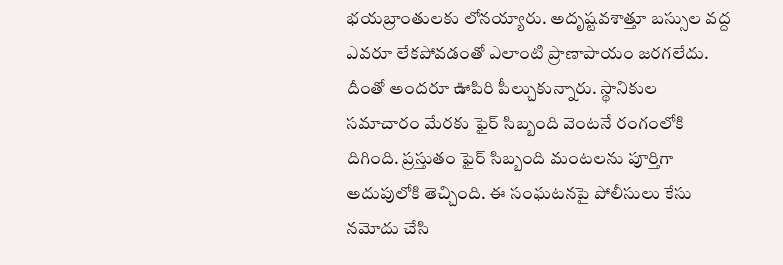భయబ్రాంతులకు లోనయ్యారు. అదృష్టవశాత్తూ బస్సుల వద్ద ఎవరూ లేకపోవడంతో ఎలాంటి ప్రాణాపాయం జరగలేదు. దీంతో అందరూ ఊపిరి పీల్చుకున్నారు. స్థానికుల సమాచారం మేరకు ఫైర్‌ సిబ్బంది వెంటనే రంగంలోకి దిగింది. ప్రస్తుతం ఫైర్ సిబ్బంది మంటలను పూర్తిగా అదుపులోకి తెచ్చింది. ఈ సంఘటనపై పోలీసులు కేసు నమోదు చేసి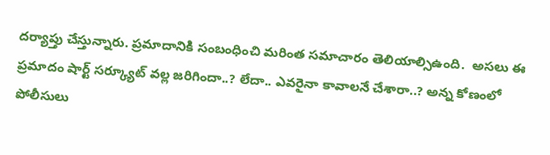దర్యాప్తు చేస్తున్నారు. ప్రమాదానికి సంబంధించి మరింత సమాచారం తెలియాల్సిఉంది.  అసలు ఈ ప్రమాదం షార్ట్ సర్క్యూట్ వల్ల జరిగిందా..? లేదా.. ఎవరైనా కావాలనే చేశారా..? అన్న కోణంలో పోలీసులు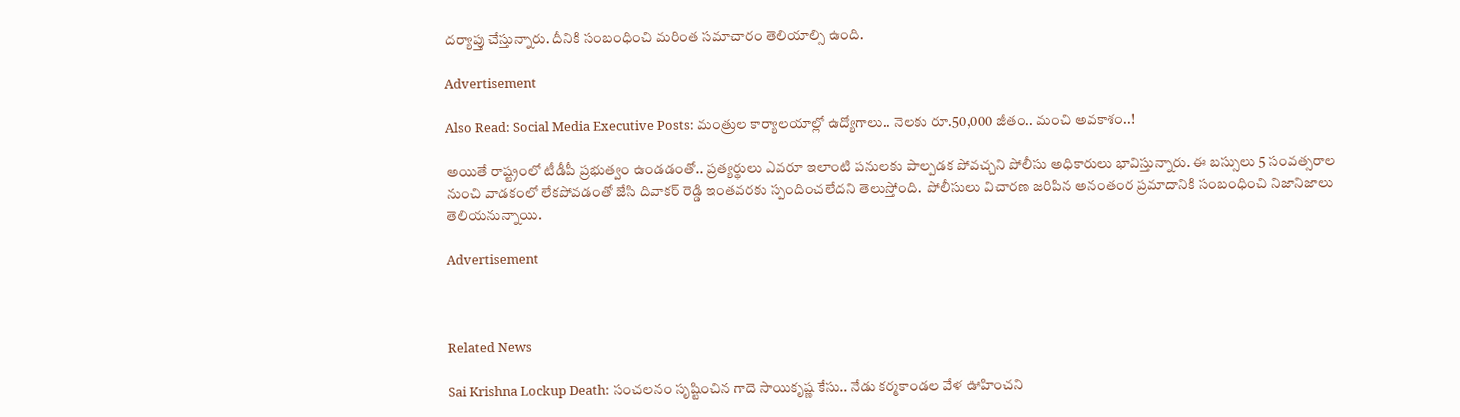దర్యాప్తు చేస్తున్నారు. దీనికి సంబంధించి మరింత సమాచారం తెలియాల్సి ఉంది.

Advertisement

Also Read: Social Media Executive Posts: మంత్రుల కార్యాలయాల్లో ఉద్యోగాలు.. నెలకు రూ.50,000 జీతం.. మంచి అవకాశం..!

అయితే రాష్ట్రంలో టీడీపీ ప్రభుత్వం ఉండడంతో.. ప్రత్యర్థులు ఎవరూ ఇలాంటి పనులకు పాల్పడక పోవచ్చని పోలీసు అధికారులు భావిస్తున్నారు. ఈ బస్సులు 5 సంవత్సరాల నుంచి వాడకంలో లేకపోవడంతో జేసి దివాకర్ రెడ్డి ఇంతవరకు స్పందించలేదని తెలుస్తోంది.  పోలీసులు విచారణ జరిపిన అనంతంర ప్రమాదానికి సంబంధించి నిజానిజాలు తెలియనున్నాయి.

Advertisement



Related News

Sai Krishna Lockup Death: సంచలనం సృష్టించిన గాదె సాయికృష్ణ కేసు.. నేడు కర్మకాండల వేళ ఊహించని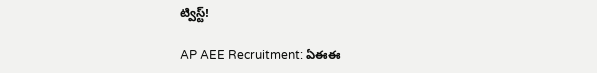ట్విస్ట్!

AP AEE Recruitment: ఏఈఈ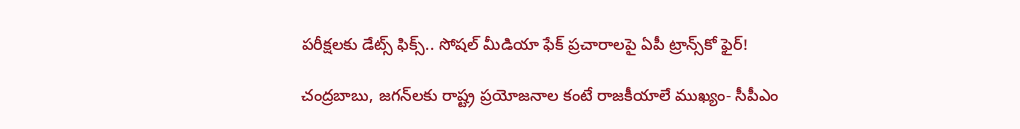పరీక్షలకు డేట్స్ ఫిక్స్.. సోషల్ మీడియా ఫేక్ ప్రచారాలపై ఏపీ ట్రాన్స్‌కో ఫైర్!

చంద్రబాబు, జగన్‌లకు రాష్ట్ర ప్రయోజనాల కంటే రాజకీయాలే ముఖ్యం- సీపీఎం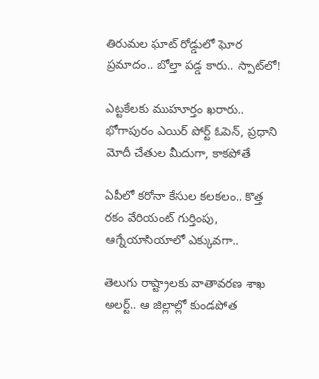తిరుమల ఘాట్ రోడ్డులో ఘోర ప్రమాదం.. బోల్తా పడ్డ కారు.. స్పాట్‌లో!

ఎట్టకేలకు ముహూర్తం ఖరారు.. భోగాపురం ఎయిర్ పోర్ట్ ఓపెన్, ప్రధాని మోదీ చేతుల మీదుగా, కాకపోతే

ఏపీలో కరోనా కేసుల కలకలం.. కొత్త రకం వేరియంట్ గుర్తింపు, ఆగ్నేయాసియాలో ఎక్కువగా..

తెలుగు రాష్ట్రాలకు వాతావరణ శాఖ అలర్ట్.. ఆ జిల్లాల్లో కుండపోత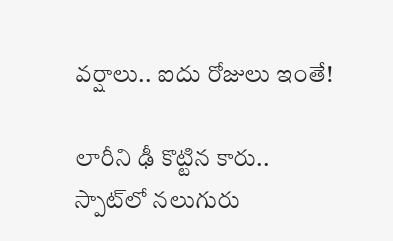వర్షాలు.. ఐదు రోజులు ఇంతే!

లారీని ఢీ కొట్టిన కారు.. స్పాట్‌లో నలుగురు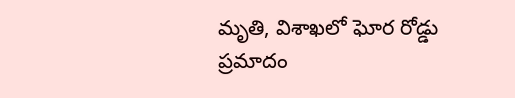మృతి, విశాఖలో ఘోర రోడ్డు ప్రమాదం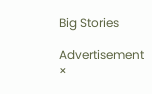Big Stories

Advertisement
×